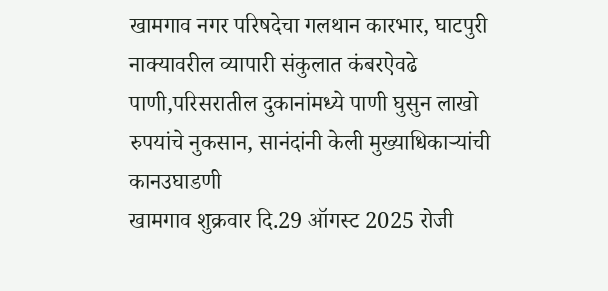खामगाव नगर परिषदेचा गलथान कारभार, घाटपुरी नाक्यावरील व्यापारी संकुलात कंबरऐवढे पाणी,परिसरातील दुकानांमध्ये पाणी घुसुन लाखो रुपयांचे नुकसान, सानंदांनी केली मुख्याधिकाऱ्यांची कानउघाडणी
खामगाव शुक्रवार दि.29 ऑगस्ट 2025 रोजी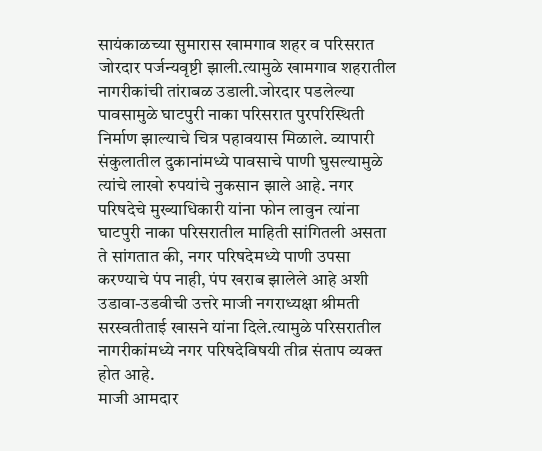सायंकाळच्या सुमारास खामगाव शहर व परिसरात जोरदार पर्जन्यवृष्टी झाली.त्यामुळे खामगाव शहरातील नागरीकांची तांराबळ उडाली.जोरदार पडलेल्या पावसामुळे घाटपुरी नाका परिसरात पुरपरिस्थिती निर्माण झाल्याचे चित्र पहावयास मिळाले. व्यापारी संकुलातील दुकानांमध्ये पावसाचे पाणी घुसल्यामुळे त्यांचे लाखो रुपयांचे नुकसान झाले आहे. नगर परिषदेचे मुख्याधिकारी यांना फोन लावुन त्यांना घाटपुरी नाका परिसरातील माहिती सांगितली असता ते सांगतात की, नगर परिषदेमध्ये पाणी उपसा करण्याचे पंप नाही, पंप खराब झालेले आहे अशी उडावा-उडवीची उत्तरे माजी नगराध्यक्षा श्रीमती सरस्वतीताई खासने यांना दिले.त्यामुळे परिसरातील नागरीकांमध्ये नगर परिषदेविषयी तीव्र संताप व्यक्त होत आहे.
माजी आमदार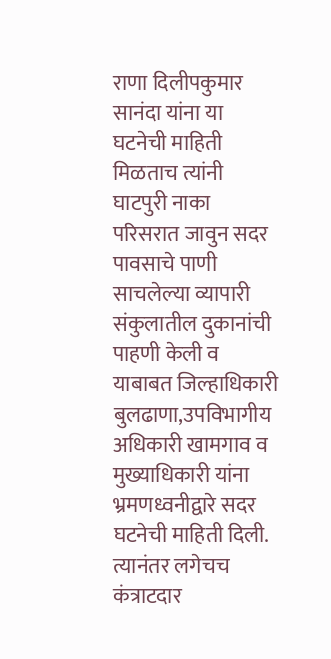राणा दिलीपकुमार सानंदा यांना या घटनेची माहिती मिळताच त्यांनी घाटपुरी नाका परिसरात जावुन सदर पावसाचे पाणी साचलेल्या व्यापारी संकुलातील दुकानांची पाहणी केली व याबाबत जिल्हाधिकारी बुलढाणा,उपविभागीय अधिकारी खामगाव व मुख्याधिकारी यांना भ्रमणध्वनीद्वारे सदर घटनेची माहिती दिली. त्यानंतर लगेचच कंत्राटदार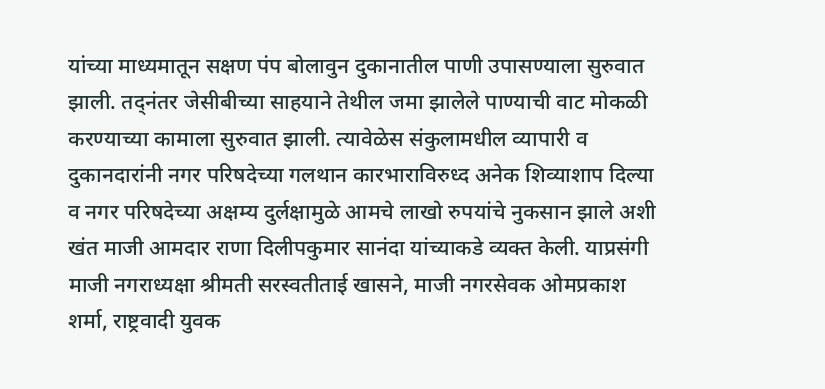यांच्या माध्यमातून सक्षण पंप बोलावुन दुकानातील पाणी उपासण्याला सुरुवात झाली. तद्नंतर जेसीबीच्या साहयाने तेथील जमा झालेले पाण्याची वाट मोकळी करण्याच्या कामाला सुरुवात झाली. त्यावेळेस संकुलामधील व्यापारी व दुकानदारांनी नगर परिषदेच्या गलथान कारभाराविरुध्द अनेक शिव्याशाप दिल्या व नगर परिषदेच्या अक्षम्य दुर्लक्षामुळे आमचे लाखो रुपयांचे नुकसान झाले अशी खंत माजी आमदार राणा दिलीपकुमार सानंदा यांच्याकडे व्यक्त केली. याप्रसंगी माजी नगराध्यक्षा श्रीमती सरस्वतीताई खासने, माजी नगरसेवक ओमप्रकाश शर्मा, राष्ट्रवादी युवक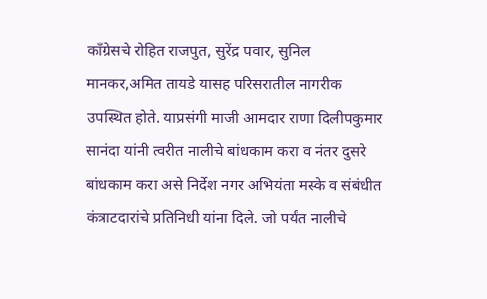काँग्रेसचे रोहित राजपुत, सुरेंद्र पवार, सुनिल मानकर,अमित तायडे यासह परिसरातील नागरीक उपस्थित होते. याप्रसंगी माजी आमदार राणा दिलीपकुमार सानंदा यांनी त्वरीत नालीचे बांधकाम करा व नंतर दुसरे बांधकाम करा असे निर्देश नगर अभियंता मस्के व संबंधीत कंत्राटदारांचे प्रतिनिधी यांना दिले. जो पर्यंत नालीचे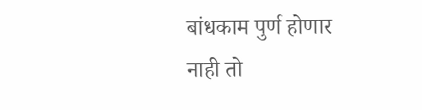बांधकाम पुर्ण होणार नाही तो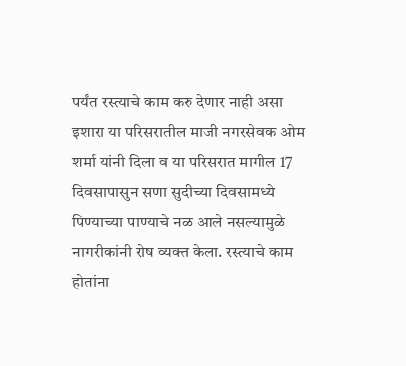पर्यंत रस्त्याचे काम करु देणार नाही असा इशारा या परिसरातील माजी नगरसेवक ओम शर्मा यांनी दिला व या परिसरात मागील 17 दिवसापासुन सणा सुदीच्या दिवसामध्ये पिण्याच्या पाण्याचे नळ आले नसल्यामुळे नागरीकांनी रोष व्यक्त केला. रस्त्याचे काम होतांना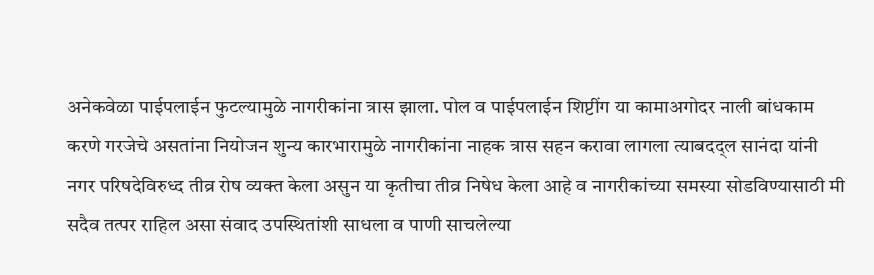अनेकवेळा पाईपलाईन फुटल्यामुळे नागरीकांना त्रास झाला. पोल व पाईपलाईन शिप्टींग या कामाअगोदर नाली बांधकाम करणे गरजेचे असतांना नियोजन शुन्य कारभारामुळे नागरीकांना नाहक त्रास सहन करावा लागला त्याबदद्ल सानंदा यांनी नगर परिषदेविरुध्द तीव्र रोष व्यक्त केला असुन या कृतीचा तीव्र निषेध केला आहे व नागरीकांच्या समस्या सोडविण्यासाठी मी सदैव तत्पर राहिल असा संवाद उपस्थितांशी साधला व पाणी साचलेल्या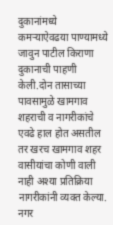दुकानांमध्ये कमऱ्याऐवढया पाण्यामध्ये जावुन पाटील किराणा दुकानाची पाहणी केली.दोन तासाच्या पावसामुळे खामगाव शहराची व नागरीकांचे एवढे हाल होत असतील तर खरच खामगाव शहर वासीयांचा कोणी वाली नाही अश्या प्रतिक्रिया नागरीकांनी व्यक्त केल्या. नगर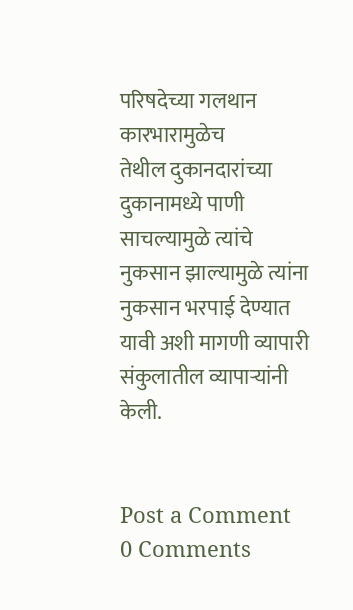परिषदेच्या गलथान कारभारामुळेच
तेथील दुकानदारांच्या दुकानामध्ये पाणी साचल्यामुळे त्यांचे नुकसान झाल्यामुळे त्यांना नुकसान भरपाई देण्यात यावी अशी मागणी व्यापारी संकुलातील व्यापाऱ्यांनी केली.


Post a Comment
0 Comments